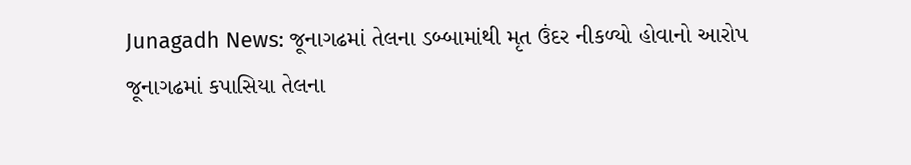Junagadh News: જૂનાગઢમાં તેલના ડબ્બામાંથી મૃત ઉંદર નીકળ્યો હોવાનો આરોપ
જૂનાગઢમાં કપાસિયા તેલના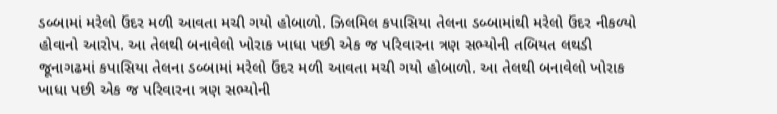ડબ્બામાં મરેલો ઉંદર મળી આવતા મચી ગયો હોબાળો. ઝિલમિલ કપાસિયા તેલના ડબ્બામાંથી મરેલો ઉંદર નીકળ્યો હોવાનો આરોપ. આ તેલથી બનાવેલો ખોરાક ખાધા પછી એક જ પરિવારના ત્રણ સભ્યોની તબિયત લથડી
જૂનાગઢમાં કપાસિયા તેલના ડબ્બામાં મરેલો ઉંદર મળી આવતા મચી ગયો હોબાળો. આ તેલથી બનાવેલો ખોરાક ખાધા પછી એક જ પરિવારના ત્રણ સભ્યોની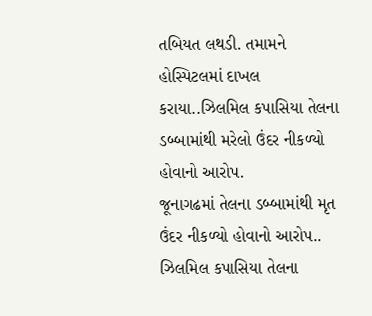તબિયત લથડી. તમામને હોસ્પિટલમાં દાખલ કરાયા..ઝિલમિલ કપાસિયા તેલના ડબ્બામાંથી મરેલો ઉંદર નીકળ્યો હોવાનો આરોપ.
જૂનાગઢમાં તેલના ડબ્બામાંથી મૃત ઉંદર નીકળ્યો હોવાનો આરોપ.. ઝિલમિલ કપાસિયા તેલના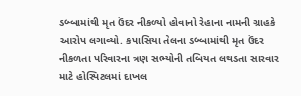ડબ્બામાંથી મૃત ઉંદર નીકળ્યો હોવાનો રેહાના નામની ગ્રાહકે આરોપ લગાવ્યો. કપાસિયા તેલના ડબ્બામાંથી મૃત ઉંદર નીકળતા પરિવારના ત્રણ સભ્યોની તબિયત લથડતા સારવાર માટે હોસ્પિટલમાં દાખલ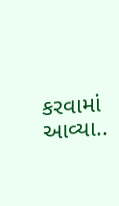કરવામાં આવ્યા..